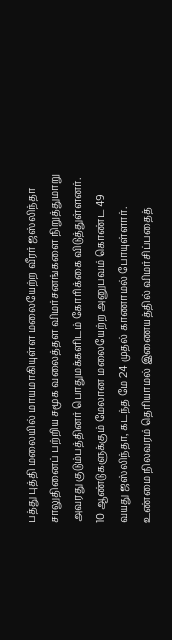பத்து புத்தி மலையில் மாயமாகியுள்ள மலையேற்ற வீரர் ஜஸ்லிந்தா சாலுதினைப் பற்றிய சமூக வலைத்தள விமர்சனங்களை நிறுத்துமாறு அவரது குடும்பத்தினர் பொதுமக்களிடம் கோரிக்கை விடுத்துள்ளனர்.
10 ஆண்டுகளுக்கும் மேலான மலையேற்ற அனுபவம் கொண்ட 49 வயது ஜஸ்லிந்தா, கடந்த மே 24 முதல் காணாமல் போயுள்ளார். உண்மை நிலவரம் தெரியாமல் இணையத்தில் விமர்சிப்பதைத்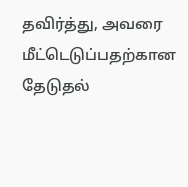தவிர்த்து, அவரை மீட்டெடுப்பதற்கான தேடுதல்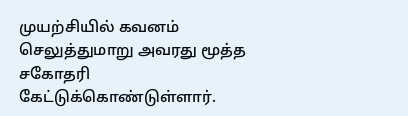முயற்சியில் கவனம் செலுத்துமாறு அவரது மூத்த சகோதரி கேட்டுக்கொண்டுள்ளார்.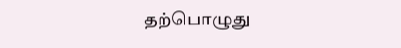தற்பொழுது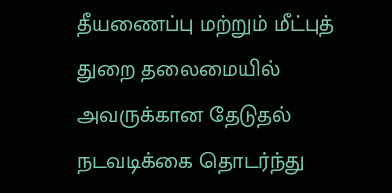தீயணைப்பு மற்றும் மீட்புத் துறை தலைமையில் அவருக்கான தேடுதல் நடவடிக்கை தொடர்ந்து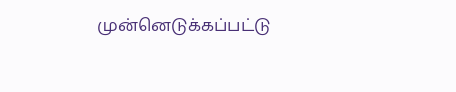முன்னெடுக்கப்பட்டு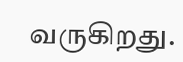வருகிறது.